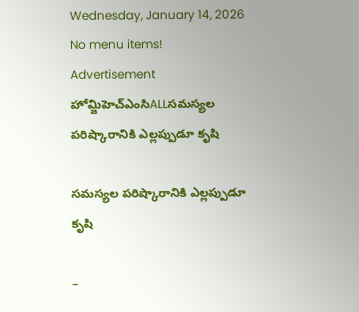Wednesday, January 14, 2026
No menu items!
Advertisement
హోమ్జిహెచ్ఎంసిALLసమస్యల పరిష్కారానికి ఎల్లప్పుడూ కృషి

సమస్యల పరిష్కారానికి ఎల్లప్పుడూ కృషి

–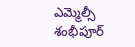ఎమ్మెల్సీ శంభీపూర్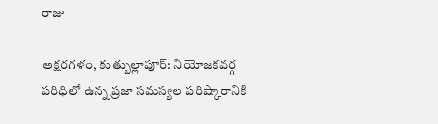రాజు

అక్షరగళం, కుత్బుల్లాపూర్: నియోజకవర్గ పరిధిలో ఉన్న ప్రజా సమస్యల పరిష్కారానికి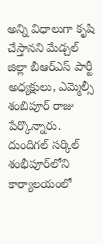అన్ని విధాలుగా కృషి చేస్తానని మేడ్చల్ జిల్లా బీఆర్ఎస్ పార్టీ అధ్యక్షులు, ఎమ్మెల్సీ శంబిపూర్ రాజు పేర్కొన్నారు. దుందిగల్ సర్కిల్ శంభీపూర్‌లోని కార్యాలయంలో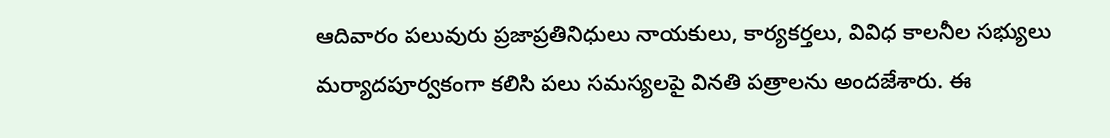ఆదివారం పలువురు ప్రజాప్రతినిధులు నాయకులు, కార్యకర్తలు, వివిధ కాలనీల సభ్యులు మర్యాదపూర్వకంగా కలిసి పలు సమస్యలపై వినతి పత్రాలను అందజేశారు. ఈ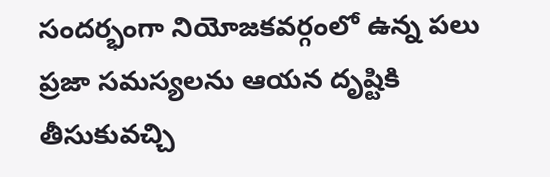సందర్భంగా నియోజకవర్గంలో ఉన్న పలు ప్రజా సమస్యలను ఆయన దృష్టికి తీసుకువచ్చి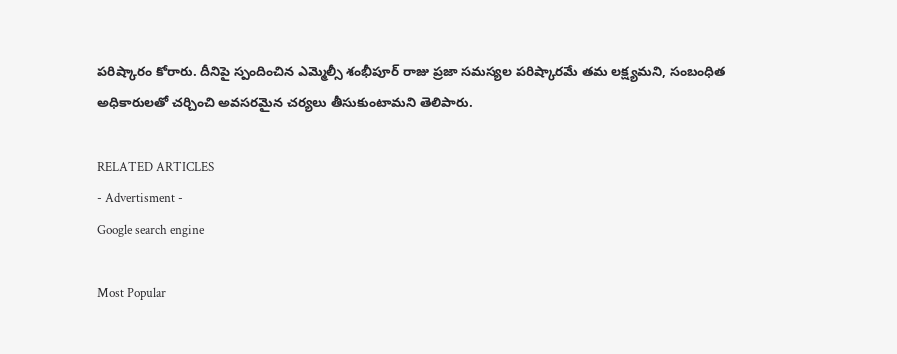పరిష్కారం కోరారు. దీనిపై స్పందించిన ఎమ్మెల్సీ శంభీపూర్ రాజు ప్రజా సమస్యల పరిష్కారమే తమ లక్ష్యమని, సంబంధిత అధికారులతో చర్చించి అవసరమైన చర్యలు తీసుకుంటామని తెలిపారు.

RELATED ARTICLES
- Advertisment -
Google search engine

Most Popular